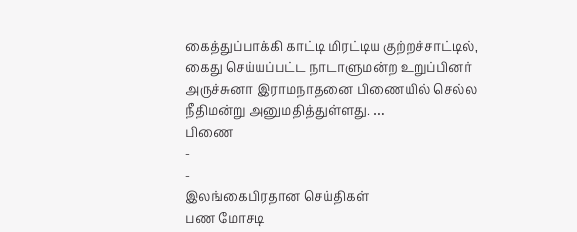கைத்துப்பாக்கி காட்டி மிரட்டிய குற்றச்சாட்டில், கைது செய்யப்பட்ட நாடாளுமன்ற உறுப்பினர் அருச்சுனா இராமநாதனை பிணையில் செல்ல நீதிமன்று அனுமதித்துள்ளது. …
பிணை
-
-
இலங்கைபிரதான செய்திகள்
பண மோசடி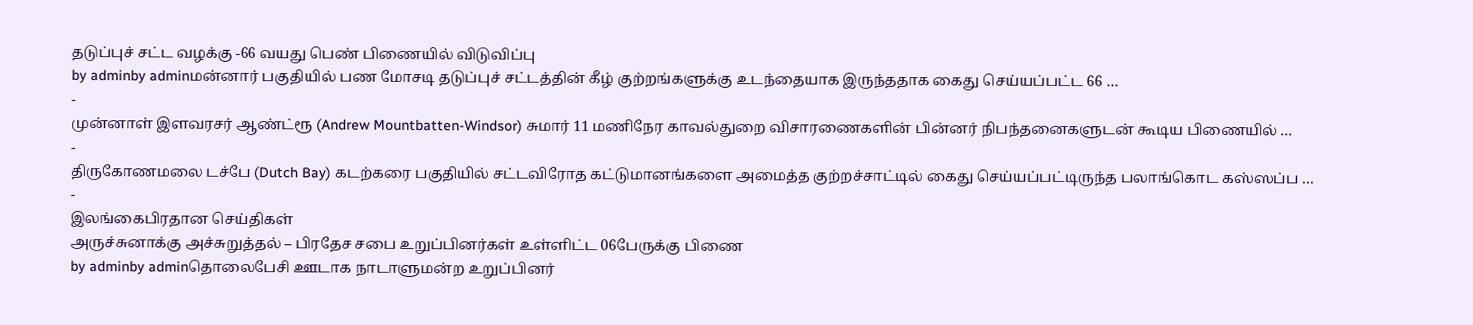தடுப்புச் சட்ட வழக்கு -66 வயது பெண் பிணையில் விடுவிப்பு
by adminby adminமன்னார் பகுதியில் பண மோசடி தடுப்புச் சட்டத்தின் கீழ் குற்றங்களுக்கு உடந்தையாக இருந்ததாக கைது செய்யப்பட்ட 66 …
-
முன்னாள் இளவரசர் ஆண்ட்ரூ (Andrew Mountbatten-Windsor) சுமார் 11 மணிநேர காவல்துறை விசாரணைகளின் பின்னர் நிபந்தனைகளுடன் கூடிய பிணையில் …
-
திருகோணமலை டச்பே (Dutch Bay) கடற்கரை பகுதியில் சட்டவிரோத கட்டுமானங்களை அமைத்த குற்றச்சாட்டில் கைது செய்யப்பட்டிருந்த பலாங்கொட கஸ்ஸப்ப …
-
இலங்கைபிரதான செய்திகள்
அருச்சுனாக்கு அச்சுறுத்தல் – பிரதேச சபை உறுப்பினர்கள் உள்ளிட்ட 06பேருக்கு பிணை
by adminby adminதொலைபேசி ஊடாக நாடாளுமன்ற உறுப்பினர்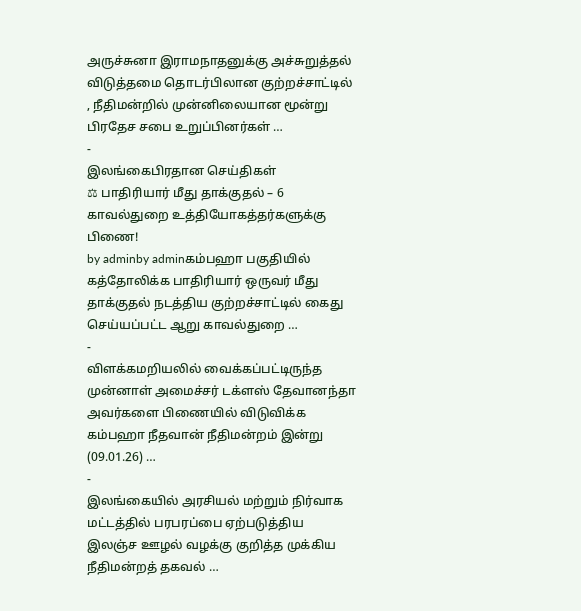அருச்சுனா இராமநாதனுக்கு அச்சுறுத்தல் விடுத்தமை தொடர்பிலான குற்றச்சாட்டில் , நீதிமன்றில் முன்னிலையான மூன்று பிரதேச சபை உறுப்பினர்கள் …
-
இலங்கைபிரதான செய்திகள்
⚖ பாதிரியார் மீது தாக்குதல் – 6 காவல்துறை உத்தியோகத்தர்களுக்கு பிணை!
by adminby adminகம்பஹா பகுதியில் கத்தோலிக்க பாதிரியார் ஒருவர் மீது தாக்குதல் நடத்திய குற்றச்சாட்டில் கைது செய்யப்பட்ட ஆறு காவல்துறை …
-
விளக்கமறியலில் வைக்கப்பட்டிருந்த முன்னாள் அமைச்சர் டக்ளஸ் தேவானந்தா அவர்களை பிணையில் விடுவிக்க கம்பஹா நீதவான் நீதிமன்றம் இன்று (09.01.26) …
-
இலங்கையில் அரசியல் மற்றும் நிர்வாக மட்டத்தில் பரபரப்பை ஏற்படுத்திய இலஞ்ச ஊழல் வழக்கு குறித்த முக்கிய நீதிமன்றத் தகவல் …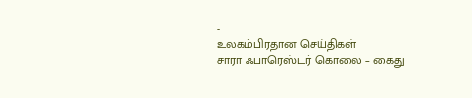-
உலகம்பிரதான செய்திகள்
சாரா ஃபாரெஸ்டர் கொலை – கைது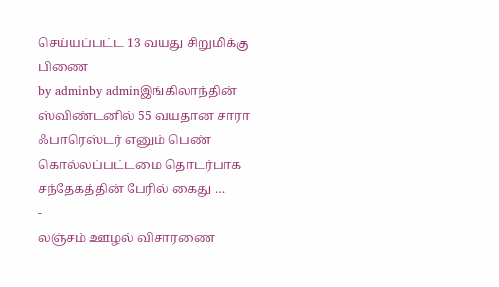செய்யப்பட்ட 13 வயது சிறுமிக்கு பிணை
by adminby adminஇங்கிலாந்தின் ஸ்விண்டனில் 55 வயதான சாரா ஃபாரெஸ்டர் எனும் பெண் கொல்லப்பட்டமை தொடர்பாக சந்தேகத்தின் பேரில் கைது …
-
லஞ்சம் ஊழல் விசாரணை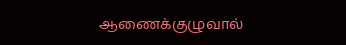ஆணைக்குழுவால்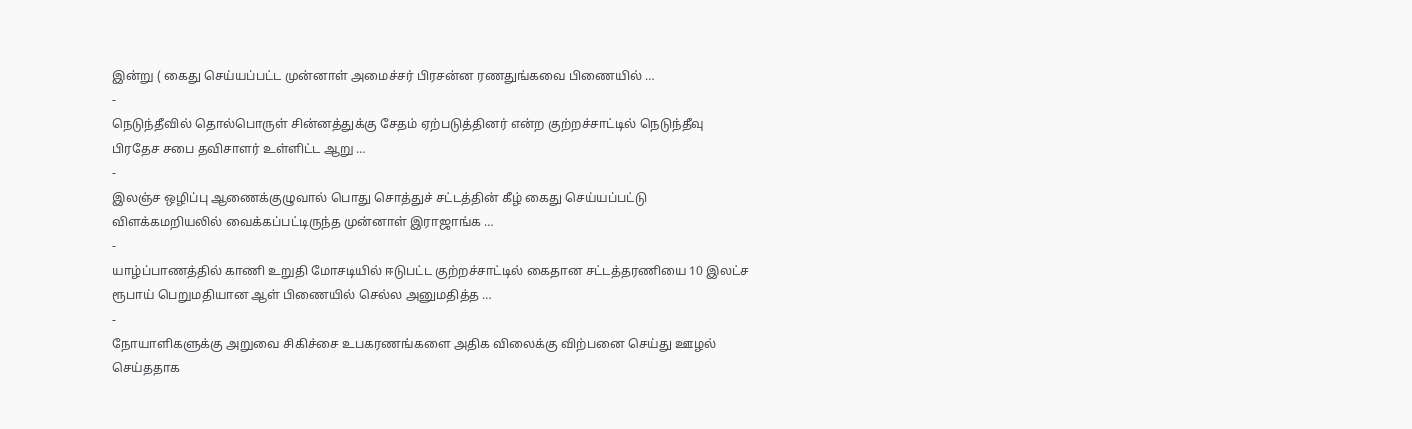இன்று ( கைது செய்யப்பட்ட முன்னாள் அமைச்சர் பிரசன்ன ரணதுங்கவை பிணையில் …
-
நெடுந்தீவில் தொல்பொருள் சின்னத்துக்கு சேதம் ஏற்படுத்தினர் என்ற குற்றச்சாட்டில் நெடுந்தீவு பிரதேச சபை தவிசாளர் உள்ளிட்ட ஆறு …
-
இலஞ்ச ஒழிப்பு ஆணைக்குழுவால் பொது சொத்துச் சட்டத்தின் கீழ் கைது செய்யப்பட்டு விளக்கமறியலில் வைக்கப்பட்டிருந்த முன்னாள் இராஜாங்க …
-
யாழ்ப்பாணத்தில் காணி உறுதி மோசடியில் ஈடுபட்ட குற்றச்சாட்டில் கைதான சட்டத்தரணியை 10 இலட்ச ரூபாய் பெறுமதியான ஆள் பிணையில் செல்ல அனுமதித்த …
-
நோயாளிகளுக்கு அறுவை சிகிச்சை உபகரணங்களை அதிக விலைக்கு விற்பனை செய்து ஊழல் செய்ததாக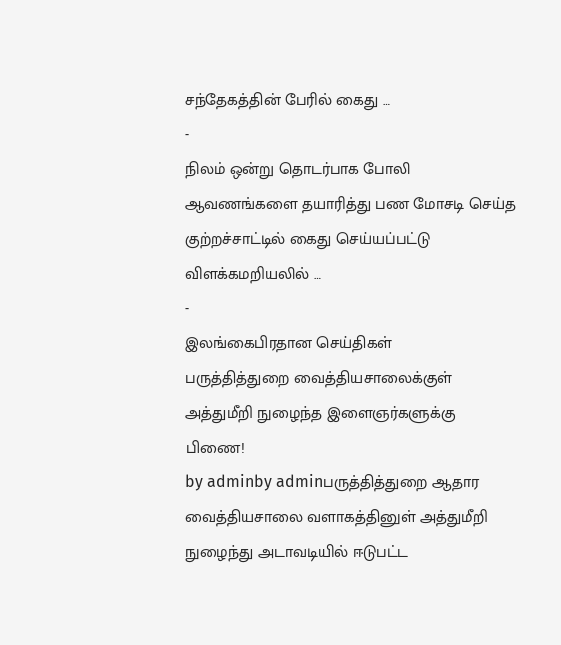சந்தேகத்தின் பேரில் கைது …
-
நிலம் ஒன்று தொடர்பாக போலி ஆவணங்களை தயாரித்து பண மோசடி செய்த குற்றச்சாட்டில் கைது செய்யப்பட்டு விளக்கமறியலில் …
-
இலங்கைபிரதான செய்திகள்
பருத்தித்துறை வைத்தியசாலைக்குள் அத்துமீறி நுழைந்த இளைஞர்களுக்கு பிணை!
by adminby adminபருத்தித்துறை ஆதார வைத்தியசாலை வளாகத்தினுள் அத்துமீறி நுழைந்து அடாவடியில் ஈடுபட்ட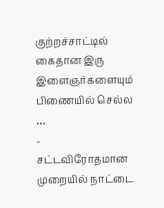குற்றச்சாட்டில் கைதான இரு இளைஞர்களையும் பிணையில் செல்ல …
-
சட்டவிரோதமான முறையில் நாட்டை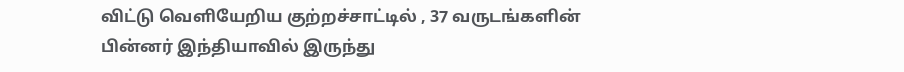விட்டு வெளியேறிய குற்றச்சாட்டில் , 37 வருடங்களின் பின்னர் இந்தியாவில் இருந்து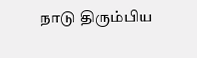நாடு திரும்பிய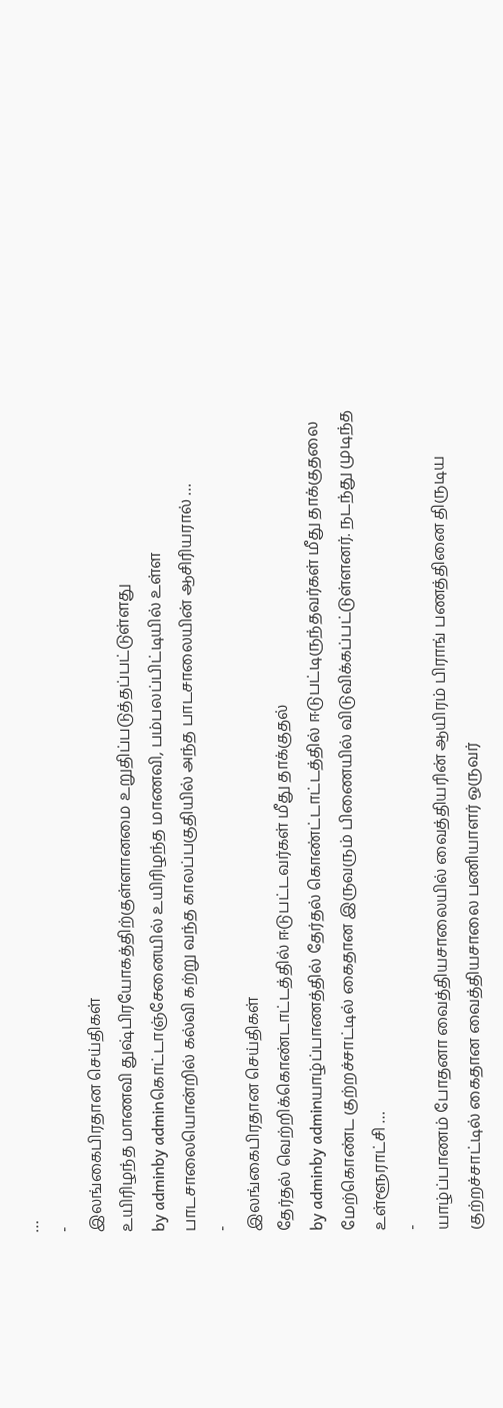…
-
இலங்கைபிரதான செய்திகள்
உயிரிழந்த மாணவி துஷ்பிரயோகத்திற்குள்ளானமை உறுதிப்படுத்தப்பட்டுள்ளது
by adminby adminகொட்டாஞ்சேனையில் உயிரிழந்த மாணவி, பம்பலப்பிட்டியில் உள்ள பாடசாலையொன்றில் கல்வி கற்று வந்த காலப்பகுதியில் அந்த பாடசாலையின் ஆசிரியரால் …
-
இலங்கைபிரதான செய்திகள்
தேர்தல் வெற்றிக்கொண்டாட்டத்தில் ஈடுபட்டவர்கள் மீது தாக்குதல்
by adminby adminயாழ்ப்பாணத்தில் தேர்தல் கொண்ட்டாட்டத்தில் ஈடுபட்டிருந்தவர்கள் மீது தாக்குதலை மேற்கொண்ட குற்றச்சாட்டில் கைதான இருவரும் பிணையில் விடுவிக்கப்பட்டுள்ளனர். நடந்து முடிந்த உள்ளூராட்சி …
-
யாழ்ப்பாணம் போதனா வைத்தியசாலையில் வைத்தியரின் ஆயிரம் பிராங் பணத்தினை திருடிய குற்றச்சாட்டில் கைதான வைத்தியசாலை பணியாளர் ஒருவர்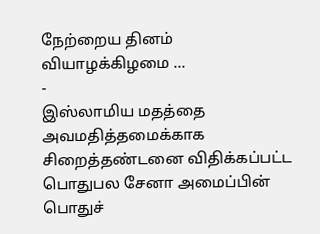நேற்றைய தினம் வியாழக்கிழமை …
-
இஸ்லாமிய மதத்தை அவமதித்தமைக்காக சிறைத்தண்டனை விதிக்கப்பட்ட பொதுபல சேனா அமைப்பின் பொதுச்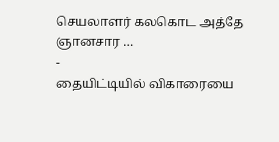செயலாளர் கலகொட அத்தே ஞானசார …
-
தையிட்டியில் விகாரையை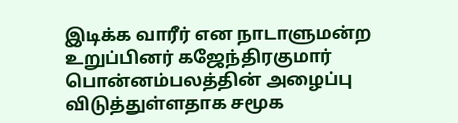இடிக்க வாரீர் என நாடாளுமன்ற உறுப்பினர் கஜேந்திரகுமார் பொன்னம்பலத்தின் அழைப்பு விடுத்துள்ளதாக சமூக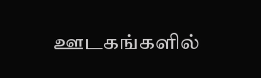ஊடகங்களில்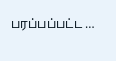பரப்பப்பட்ட …